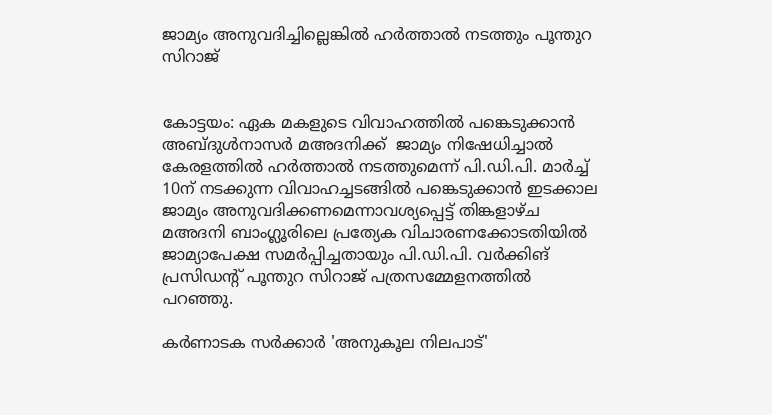ജാമ്യം അനുവദിച്ചില്ലെങ്കില്‍ ഹര്‍ത്താല്‍ നടത്തും പൂന്തുറ സിറാജ്


കോട്ടയം: ഏക മകളുടെ വിവാഹത്തില്‍ പങ്കെടുക്കാന്‍ അബ്ദുള്‍നാസര്‍ മഅദനിക്ക്  ജാമ്യം നിഷേധിച്ചാല്‍ കേരളത്തില്‍ ഹര്‍ത്താല്‍ നടത്തുമെന്ന് പി.ഡി.പി. മാര്‍ച്ച് 10ന് നടക്കുന്ന വിവാഹച്ചടങ്ങില്‍ പങ്കെടുക്കാന്‍ ഇടക്കാല ജാമ്യം അനുവദിക്കണമെന്നാവശ്യപ്പെട്ട് തിങ്കളാഴ്ച മഅദനി ബാംഗ്ലൂരിലെ പ്രത്യേക വിചാരണക്കോടതിയില്‍ ജാമ്യാപേക്ഷ സമര്‍പ്പിച്ചതായും പി.ഡി.പി. വര്‍ക്കിങ് പ്രസിഡന്റ് പൂന്തുറ സിറാജ് പത്രസമ്മേളനത്തില്‍ പറഞ്ഞു.

കര്‍ണാടക സര്‍ക്കാര്‍ 'അനുകൂല നിലപാട്'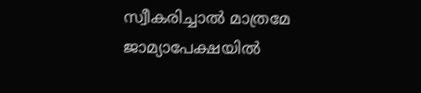സ്വീകരിച്ചാല്‍ മാത്രമേ ജാമ്യാപേക്ഷയില്‍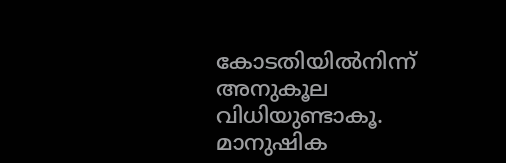കോടതിയില്‍നിന്ന് അനുകൂല വിധിയുണ്ടാകൂ. മാനുഷിക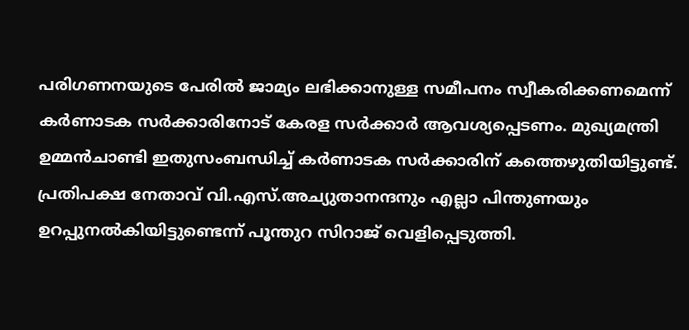പരിഗണനയുടെ പേരില്‍ ജാമ്യം ലഭിക്കാനുള്ള സമീപനം സ്വീകരിക്കണമെന്ന് കര്‍ണാടക സര്‍ക്കാരിനോട് കേരള സര്‍ക്കാര്‍ ആവശ്യപ്പെടണം. മുഖ്യമന്ത്രി ഉമ്മന്‍ചാണ്ടി ഇതുസംബന്ധിച്ച് കര്‍ണാടക സര്‍ക്കാരിന് കത്തെഴുതിയിട്ടുണ്ട്. പ്രതിപക്ഷ നേതാവ് വി.എസ്.അച്യുതാനന്ദനും എല്ലാ പിന്തുണയും ഉറപ്പുനല്‍കിയിട്ടുണ്ടെന്ന് പൂന്തുറ സിറാജ് വെളിപ്പെടുത്തി.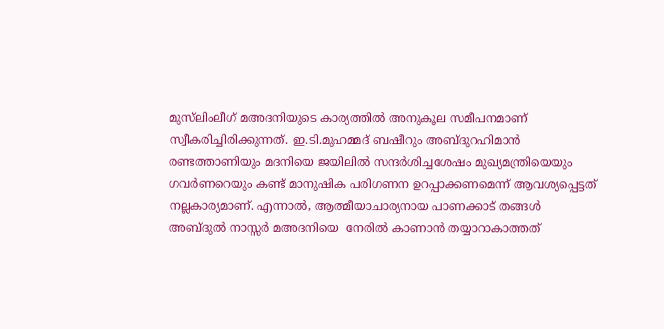മുസ്‌ലിംലീഗ് മഅദനിയുടെ കാര്യത്തില്‍ അനുകൂല സമീപനമാണ് സ്വീകരിച്ചിരിക്കുന്നത്. ഇ.ടി.മുഹമ്മദ് ബഷീറും അബ്ദുറഹിമാന്‍ രണ്ടത്താണിയും മദനിയെ ജയിലില്‍ സന്ദര്‍ശിച്ചശേഷം മുഖ്യമന്ത്രിയെയും ഗവര്‍ണറെയും കണ്ട് മാനുഷിക പരിഗണന ഉറപ്പാക്കണമെന്ന് ആവശ്യപ്പെട്ടത് നല്ലകാര്യമാണ്. എന്നാല്‍, ആത്മീയാചാര്യനായ പാണക്കാട് തങ്ങള്‍ അബ്ദുല്‍ നാസ്സര്‍ മഅദനിയെ  നേരില്‍ കാണാന്‍ തയ്യാറാകാത്തത്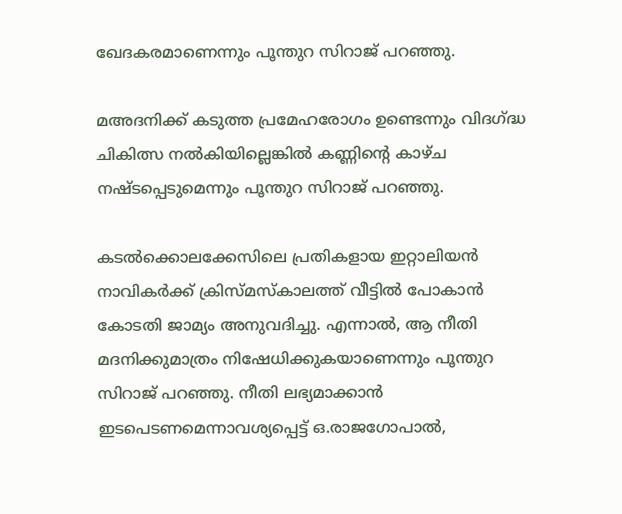ഖേദകരമാണെന്നും പൂന്തുറ സിറാജ് പറഞ്ഞു.

മഅദനിക്ക് കടുത്ത പ്രമേഹരോഗം ഉണ്ടെന്നും വിദഗ്ദ്ധ ചികിത്സ നല്‍കിയില്ലെങ്കില്‍ കണ്ണിന്റെ കാഴ്ച നഷ്ടപ്പെടുമെന്നും പൂന്തുറ സിറാജ് പറഞ്ഞു.

കടല്‍ക്കൊലക്കേസിലെ പ്രതികളായ ഇറ്റാലിയന്‍ നാവികര്‍ക്ക് ക്രിസ്മസ്‌കാലത്ത് വീട്ടില്‍ പോകാന്‍ കോടതി ജാമ്യം അനുവദിച്ചു. എന്നാല്‍, ആ നീതി മദനിക്കുമാത്രം നിഷേധിക്കുകയാണെന്നും പൂന്തുറ സിറാജ് പറഞ്ഞു. നീതി ലഭ്യമാക്കാന്‍ ഇടപെടണമെന്നാവശ്യപ്പെട്ട് ഒ.രാജഗോപാല്‍,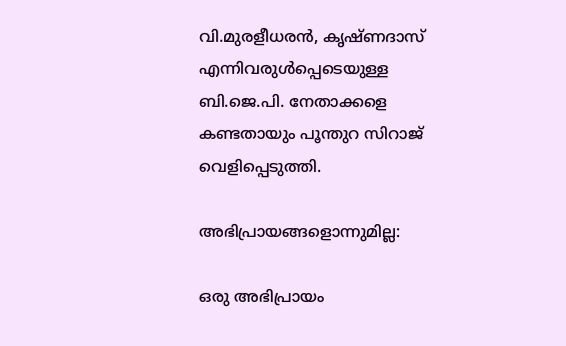വി.മുരളീധരന്‍, കൃഷ്ണദാസ് എന്നിവരുള്‍പ്പെടെയുള്ള ബി.ജെ.പി. നേതാക്കളെ കണ്ടതായും പൂന്തുറ സിറാജ് വെളിപ്പെടുത്തി.

അഭിപ്രായങ്ങളൊന്നുമില്ല:

ഒരു അഭിപ്രായം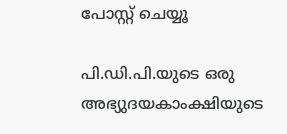പോസ്റ്റ് ചെയ്യൂ

പി.ഡി.പി.യുടെ ഒരു അഭ്യുദയകാംക്ഷിയുടെ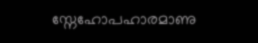സ്നേഹോപഹാരമാണു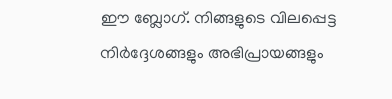ഈ ബ്ലോഗ്. നിങ്ങളുടെ വിലപ്പെട്ട നിര്‍ദ്ദേശങ്ങളും അഭിപ്രായങ്ങളും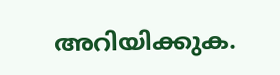അറിയിക്കുക.